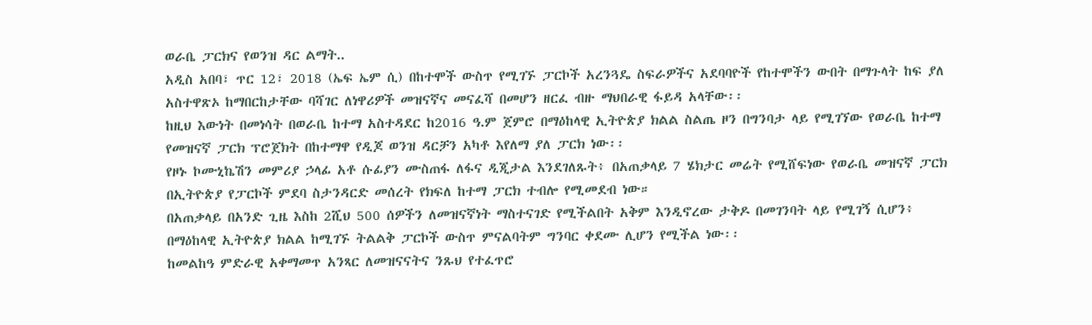ወራቤ ፓርክና የወንዝ ዳር ልማት..
አዲስ አበባ፣ ጥር 12፣ 2018 (ኤፍ ኤም ሲ) በከተሞች ውስጥ የሚገኙ ፓርኮች አረንጓዴ ስፍራዎችና አደባባዮች የከተሞችን ውበት በማጉላት ከፍ ያለ አስተዋጽኦ ከማበርከታቸው ባሻገር ለነዋሪዎች መዝናኛና መናፈሻ በመሆን ዘርፈ ብዙ ማህበራዊ ፋይዳ አላቸው፡፡
ከዚህ እውነት በመነሳት በወራቤ ከተማ አስተዳደር ከ2016 ዓ.ም ጀምሮ በማዕከላዊ ኢትዮጵያ ክልል ስልጤ ዞን በግንባታ ላይ የሚገኘው የወራቤ ከተማ የመዝናኛ ፓርክ ፕሮጀክት በከተማዋ የዲጆ ወንዝ ዳርቻን አካቶ እየለማ ያለ ፓርክ ነው፡፡
የዞኑ ኮሙኒኬሽን መምሪያ ኃላፊ አቶ ሱፊያን ሙስጠፋ ለፋና ዲጂታል እንደገለጹት፥ በአጠቃላይ 7 ሄክታር መሬት የሚሸፍነው የወራቤ መዝናኛ ፓርክ በኢትዮጵያ የፓርኮች ምደባ ስታንዳርድ መሰረት የክፍለ ከተማ ፓርክ ተብሎ የሚመደብ ነው።
በአጠቃላይ በአንድ ጊዜ እስከ 2ሺህ 500 ሰዎችን ለመዝናኛነት ማስተናገድ የሚችልበት አቅም እንዲኖረው ታቅዶ በመገንባት ላይ የሚገኝ ሲሆን፥ በማዕከላዊ ኢትዮጵያ ክልል ከሚገኙ ትልልቅ ፓርኮች ውስጥ ምናልባትም ግንባር ቀደሙ ሊሆን የሚችል ነው፡፡
ከመልከዓ ምድራዊ አቀማመጥ አንጻር ለመዝናናትና ንጹህ የተፈጥሮ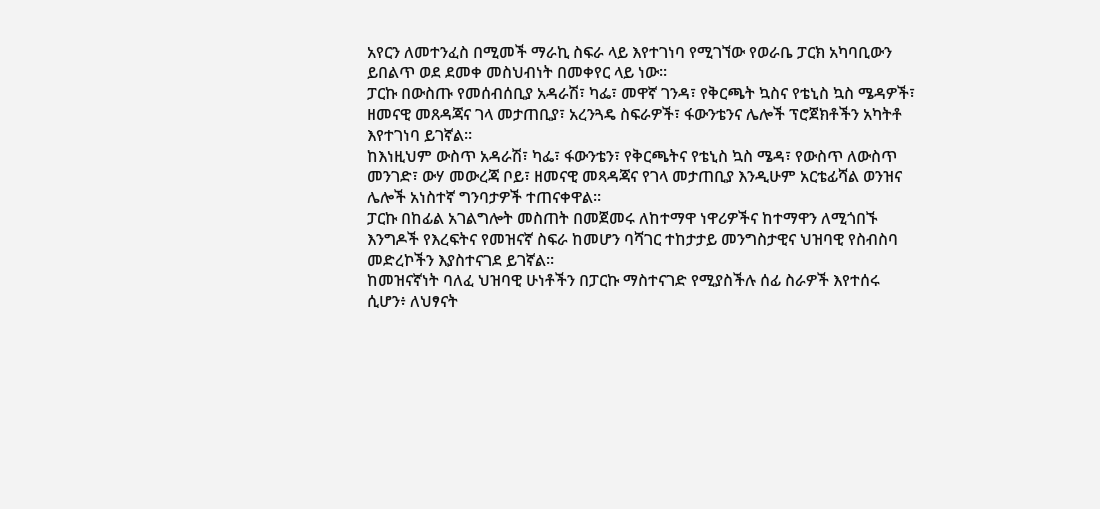አየርን ለመተንፈስ በሚመች ማራኪ ስፍራ ላይ እየተገነባ የሚገኘው የወራቤ ፓርክ አካባቢውን ይበልጥ ወደ ደመቀ መስህብነት በመቀየር ላይ ነው፡፡
ፓርኩ በውስጡ የመሰብሰቢያ አዳራሽ፣ ካፌ፣ መዋኛ ገንዳ፣ የቅርጫት ኳስና የቴኒስ ኳስ ሜዳዎች፣ ዘመናዊ መጸዳጃና ገላ መታጠቢያ፣ አረንጓዴ ስፍራዎች፣ ፋውንቴንና ሌሎች ፕሮጀክቶችን አካትቶ እየተገነባ ይገኛል፡፡
ከእነዚህም ውስጥ አዳራሽ፣ ካፌ፣ ፋውንቴን፣ የቅርጫትና የቴኒስ ኳስ ሜዳ፣ የውስጥ ለውስጥ መንገድ፣ ውሃ መውረጃ ቦይ፣ ዘመናዊ መጻዳጃና የገላ መታጠቢያ እንዲሁም አርቴፊሻል ወንዝና ሌሎች አነስተኛ ግንባታዎች ተጠናቀዋል፡፡
ፓርኩ በከፊል አገልግሎት መስጠት በመጀመሩ ለከተማዋ ነዋሪዎችና ከተማዋን ለሚጎበኙ እንግዶች የእረፍትና የመዝናኛ ስፍራ ከመሆን ባሻገር ተከታታይ መንግስታዊና ህዝባዊ የስብስባ መድረኮችን እያስተናገደ ይገኛል፡፡
ከመዝናኛነት ባለፈ ህዝባዊ ሁነቶችን በፓርኩ ማስተናገድ የሚያስችሉ ሰፊ ስራዎች እየተሰሩ ሲሆን፥ ለህፃናት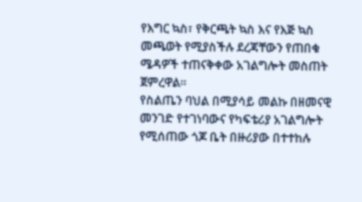የእግር ኳስ፣ የቅርጫት ኳስ እና የእጅ ኳስ መጫወት የሚያስችሉ ደረጃቸውን የጠበቁ ሜዳዎች ተጠናቅቀው አገልግሎት መስጠት ጀምረዋል።
የስልጤን ባህል በሚያሳይ መልኩ በዘመናዊ መንገድ የተገነባውና የካፍቴሪያ አገልግሎት የሚሰጠው ጎጆ ቤት በዙሪያው በተተከሉ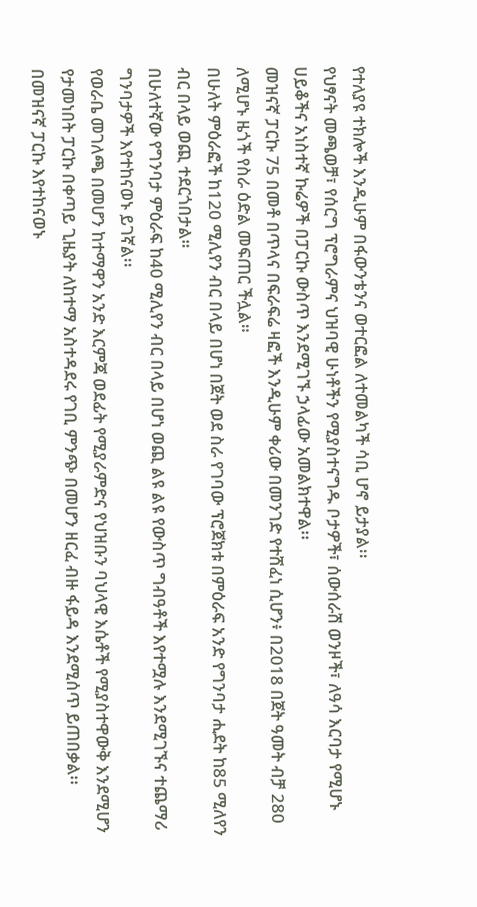የተለያዩ ተክሎች እንዲሁም በፋውንቴንና ወተርፎል ለተመልካች ሳቢ ሆኖ ይታያል፡፡
የህፃናት መጫወቻ፣ የሰርግ ፕሮግራምና ህዝባዊ ሁነቶችን የሚያስተናግዱ ቦታዎች፣ ሰውሰራሽ ወንዞች፣ ለዓሳ እርባታ የሚሆኑ ሀይቆችና አነስተኛ ኩሬዎች በፓርኩ ውስጥ እንደሚገኙ ኃላፊው አመልክተዋል፡፡
መዝናኛ ፓርኩ 75 በመቶ በጥላና በፍራፍሬ ዛፎች እንዲሁም ቀሪው በመንገድ የተሸፈነ ሲሆን፥ በ2018 በጀት ዓመት ብቻ 280 ለሚሆኑ ዜጎች የስራ ዕድል መፍጠር ችሏል።
በሁለት ምዕራፎች ከ120 ሚሊየን ብር በላይ በሆነ በጀት ወደ ስራ የገባው ፕሮጀክቱ በምዕራፍ አንድ የግንባታ ሒደት ከ85 ሚለየን ብር በላይ ወጪ ተደርጎበታል።
በሁለተኛው የግንባታ ምዕራፍ ከ40 ሚሊየን ብር በላይ በሆነ ወጪ ልዩ ልዩ የውስጥ ግብዓቶች እየተሟሉ እንደሚገኙና ተጨማሪ ግንባታዎች እየተከናወኑ ይገኛል፡፡
የወራቤ መገለጫ በመሆን ከተማዋን አንድ እርምጃ ወደፊት የሚያራምድና የህዝቡን ባህላዊ እሴቶች የሚያስተዋውቅ እንደሚሆን የታመነበት ፓርኩ በቀጣይ ጊዜያት ለከተማ አስተዳደሩ የገቢ ምንጭ በመሆን ዘርፈ ብዙ ፋይዳ እንደሚሰጥ ይጠበቃል፡፡
በመዝናኛ ፓርኩ እየተከናወኑ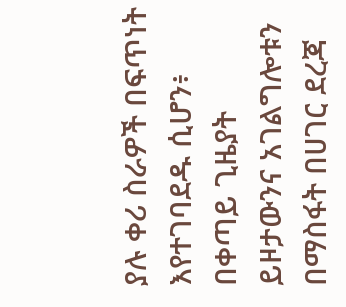ያሉ ቀሪ ስራዎች በፍጥነት እየተገባደዱ ሲሆን፥ በቀጣይ ጊዜያት ይዞታውንና አገልግሎቱን በማስፋት በሀገር ደረጃ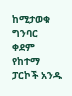ከሚታወቁ ግንባር ቀደም የከተማ ፓርኮች አንዱ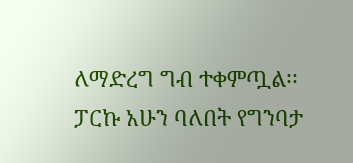ለማድረግ ግብ ተቀምጧል፡፡
ፓርኩ አሁን ባለበት የግንባታ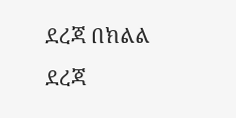ደረጃ በክልል ደረጃ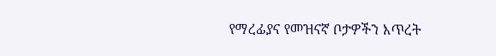የማረፊያና የመዝናኛ ቦታዎችን እጥረት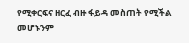የሚቀርፍና ዘርፈ ብዙ ፋይዳ መስጠት የሚችል መሆኑንም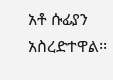አቶ ሱፊያን አስረድተዋል፡፡